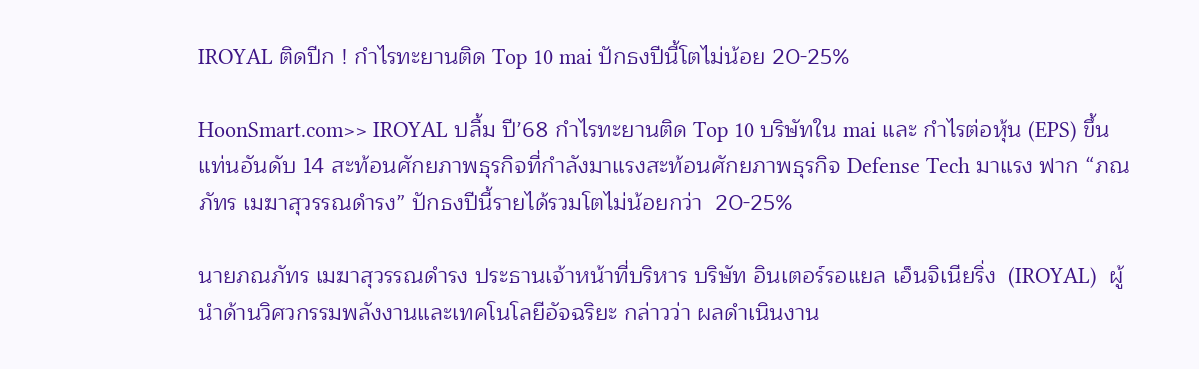IROYAL ติดปีก ! กำไรทะยานติด Top 10 mai ปักธงปีนี้โตไม่น้อย 20-25%

HoonSmart.com>> IROYAL ปลื้ม ปี’68 กำไรทะยานติด Top 10 บริษัทใน mai และ กำไรต่อหุ้น (EPS) ขึ้นแท่นอันดับ 14 สะท้อนศักยภาพธุรกิจที่กำลังมาแรงสะท้อนศักยภาพธุรกิจ Defense Tech มาแรง ฟาก “ภณภัทร เมฆาสุวรรณดำรง” ปักธงปีนี้รายได้รวมโตไม่น้อยกว่า  20-25%

นายภณภัทร เมฆาสุวรรณดำรง ประธานเจ้าหน้าที่บริหาร บริษัท อินเตอร์รอแยล เอ็นจิเนียริ่ง  (IROYAL)  ผู้นำด้านวิศวกรรมพลังงานและเทคโนโลยีอัจฉริยะ กล่าวว่า ผลดำเนินงาน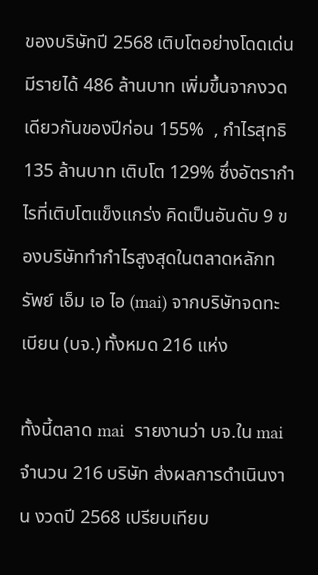ของบริษัทปี 2568 เติบโตอย่างโดดเด่น มีรายได้ 486 ล้านบาท เพิ่มขึ้นจากงวดเดียวกันของปีก่อน 155%  , กำไรสุทธิ 135 ล้านบาท เติบโต 129% ซึ่งอัตรากำไรที่เติบโตแข็งแกร่ง คิดเป็นอันดับ 9 ของบริษัททำกำไรสูงสุดในตลาดหลักทรัพย์ เอ็ม เอ ไอ (mai) จากบริษัทจดทะเบียน (บจ.) ทั้งหมด 216 แห่ง

ทั้งนี้ตลาด mai  รายงานว่า บจ.ใน mai จำนวน 216 บริษัท ส่งผลการดำเนินงาน งวดปี 2568 เปรียบเทียบ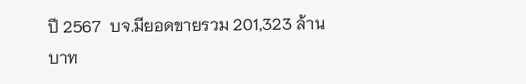ปี 2567  บจ.มียอดขายรวม 201,323 ล้านบาท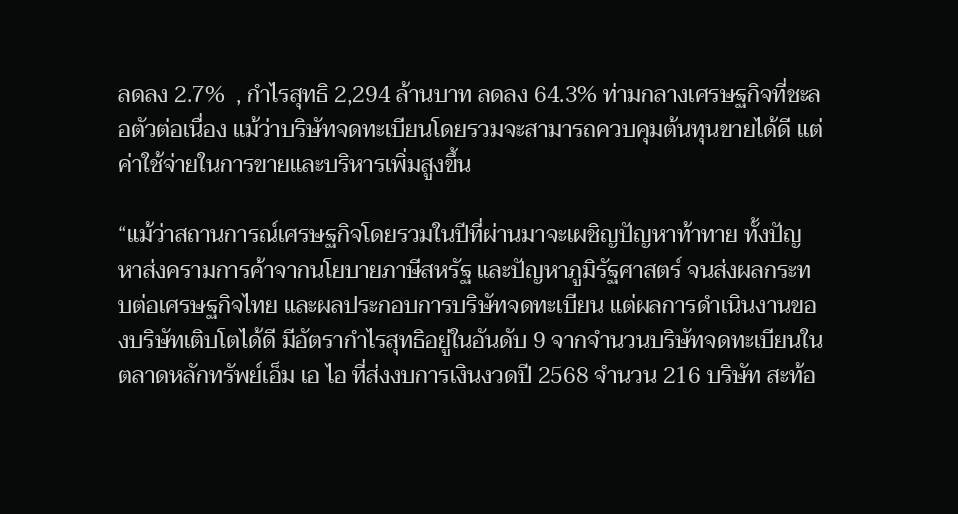ลดลง 2.7%  , กำไรสุทธิ 2,294 ล้านบาท ลดลง 64.3% ท่ามกลางเศรษฐกิจที่ชะลอตัวต่อเนื่อง แม้ว่าบริษัทจดทะเบียนโดยรวมจะสามารถควบคุมต้นทุนขายได้ดี แต่ค่าใช้จ่ายในการขายและบริหารเพิ่มสูงขึ้น

“แม้ว่าสถานการณ์เศรษฐกิจโดยรวมในปีที่ผ่านมาจะเผชิญปัญหาท้าทาย ทั้งปัญหาส่งครามการค้าจากนโยบายภาษีสหรัฐ และปัญหาภูมิรัฐศาสตร์ จนส่งผลกระทบต่อเศรษฐกิจไทย และผลประกอบการบริษัทจดทะเบียน แต่ผลการดำเนินงานของบริษัทเติบโตได้ดี มีอัตรากำไรสุทธิอยู่ในอันดับ 9 จากจำนวนบริษัทจดทะเบียนในตลาดหลักทรัพย์เอ็ม เอ ไอ ที่ส่งงบการเงินงวดปี 2568 จำนวน 216 บริษัท สะท้อ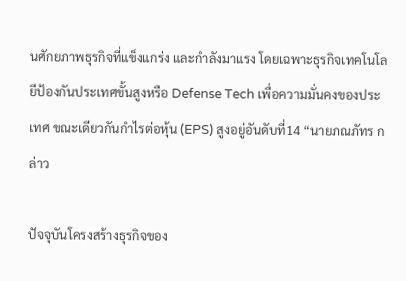นศักยภาพธุรกิจที่แข็งแกร่ง และกำลังมาแรง โดยเฉพาะธุรกิจเทคโนโลยีป้องกันประเทศขั้นสูงหรือ Defense Tech เพื่อความมั่นคงของประเทศ ขณะเดียวกันกำไรต่อหุ้น (EPS) สูงอยู่อันดับที่14 “นายภณภัทร กล่าว

ปัจจุบันโครงสร้างธุรกิจของ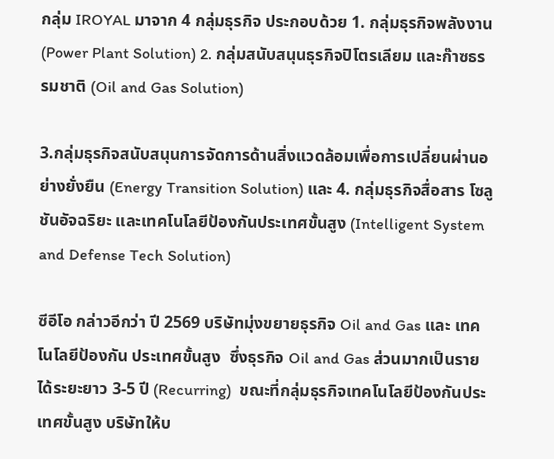กลุ่ม IROYAL มาจาก 4 กลุ่มธุรกิจ ประกอบด้วย 1. กลุ่มธุรกิจพลังงาน (Power Plant Solution) 2. กลุ่มสนับสนุนธุรกิจปิโตรเลียม และก๊าซธรรมชาติ (Oil and Gas Solution)

3.กลุ่มธุรกิจสนับสนุนการจัดการด้านสิ่งแวดล้อมเพื่อการเปลี่ยนผ่านอย่างยั่งยืน (Energy Transition Solution) และ 4. กลุ่มธุรกิจสื่อสาร โซลูชันอัจฉริยะ และเทคโนโลยีป้องกันประเทศขั้นสูง (Intelligent System and Defense Tech Solution)

ซีอีโอ กล่าวอีกว่า ปี 2569 บริษัทมุ่งขยายธุรกิจ Oil and Gas และ เทคโนโลยีป้องกัน ประเทศขั้นสูง  ซึ่งธุรกิจ Oil and Gas ส่วนมากเป็นรายได้ระยะยาว 3-5 ปี (Recurring)  ขณะที่กลุ่มธุรกิจเทคโนโลยีป้องกันประเทศขั้นสูง บริษัทให้บ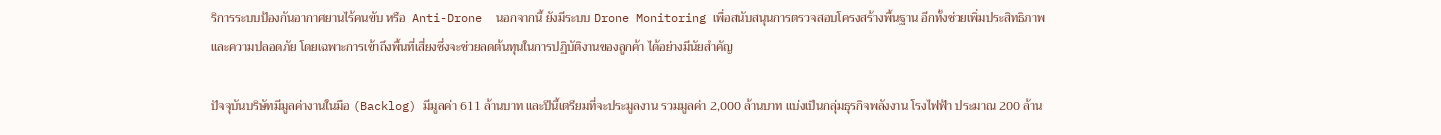ริการระบบป้องกันอากาศยานไร้คนขับ หรือ  Anti-Drone  นอกจากนี้ ยังมีระบบ Drone Monitoring เพื่อสนับสนุนการตรวจสอบโครงสร้างพื้นฐาน อีกทั้งช่วยเพิ่มประสิทธิภาพและความปลอดภัย โดยเฉพาะการเข้าถึงพื้นที่เสี่ยงซึ่งจะช่วยลดต้นทุนในการปฏิบัติงานของลูกค้า ได้อย่างมีนัยสําคัญ

ปัจจุบันบริษัทมีมูลค่างานในมือ (Backlog) มีมูลค่า 611 ล้านบาท และปีนี้เตรียมที่จะประมูลงาน รวมมูลค่า 2,000 ล้านบาท แบ่งเป็นกลุ่มธุรกิจพลังงาน โรงไฟฟ้า ประมาณ 200 ล้าน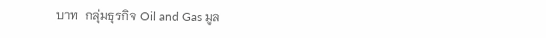บาท  กลุ่มธุรกิจ Oil and Gas มูล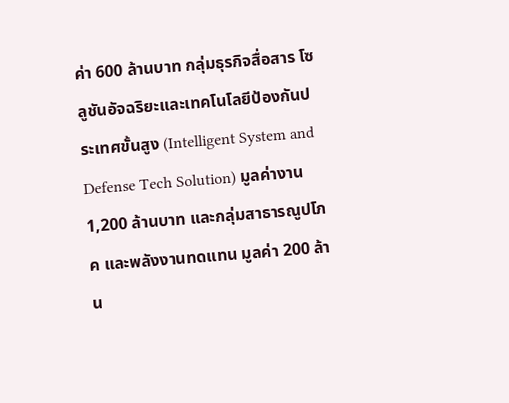ค่า 600 ล้านบาท กลุ่มธุรกิจสื่อสาร โซลูชันอัจฉริยะและเทคโนโลยีป้องกันประเทศขั้นสูง (Intelligent System and Defense Tech Solution) มูลค่างาน 1,200 ล้านบาท และกลุ่มสาธารณูปโภค และพลังงานทดแทน มูลค่า 200 ล้าน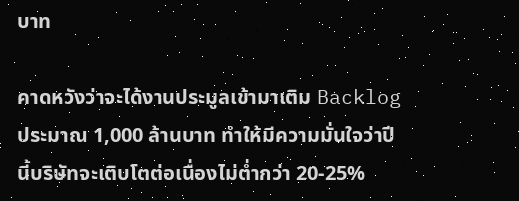บาท

คาดหวังว่าจะได้งานประมูลเข้ามาเติม Backlog ประมาณ 1,000 ล้านบาท ทำให้มีความมั่นใจว่าปีนี้บริษัทจะเติบโตต่อเนื่องไม่ต่ำกว่า 20-25%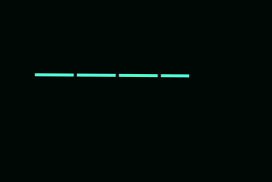———–